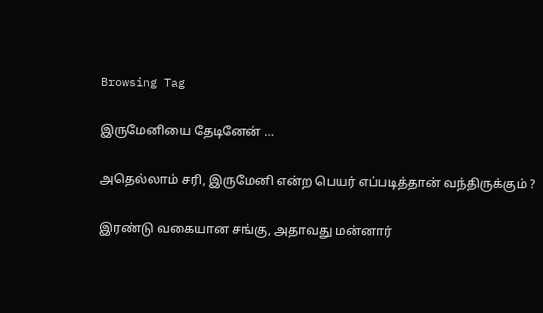Browsing Tag

இருமேனியை தேடினேன் …

அதெல்லாம் சரி, இருமேனி என்ற பெயர் எப்படித்தான் வந்திருக்கும் ?

இரண்டு வகையான சங்கு, அதாவது மன்னார்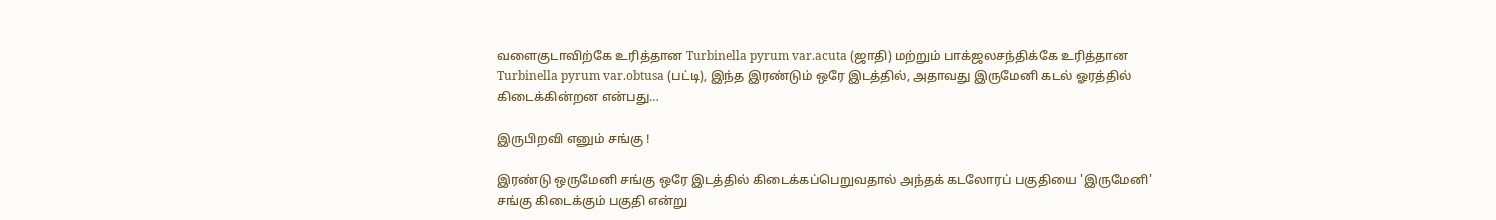வளைகுடாவிற்கே உரித்தான Turbinella pyrum var.acuta (ஜாதி) மற்றும் பாக்ஜலசந்திக்கே உரித்தான Turbinella pyrum var.obtusa (பட்டி), இந்த இரண்டும் ஒரே இடத்தில், அதாவது இருமேனி கடல் ஓரத்தில் கிடைக்கின்றன என்பது…

இருபிறவி எனும் சங்கு !

இரண்டு ஒருமேனி சங்கு ஒரே இடத்தில் கிடைக்கப்பெறுவதால் அந்தக் கடலோரப் பகுதியை 'இருமேனி' சங்கு கிடைக்கும் பகுதி என்று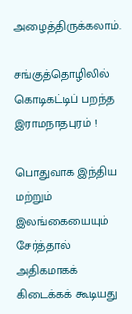அழைத்திருக்கலாம்.

சங்குத்தொழிலில் கொடிகட்டிப் பறந்த இராமநாதபுரம் !

பொதுவாக இந்திய மற்றும் இலங்கையையும் சேர்த்தால் அதிகமாகக் கிடைக்கக் கூடியது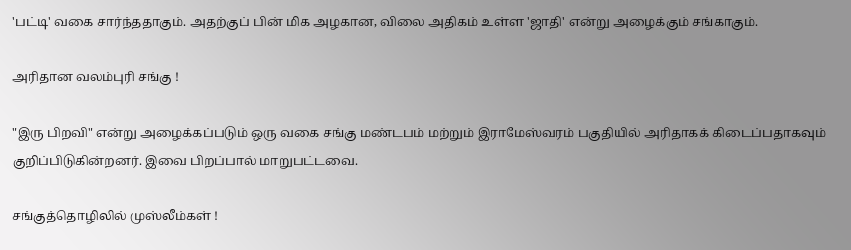'பட்டி' வகை சார்ந்ததாகும். அதற்குப் பின் மிக அழகான, விலை அதிகம் உள்ள 'ஜாதி' என்று அழைக்கும் சங்காகும்.

அரிதான வலம்புரி சங்கு !

"இரு பிறவி" என்று அழைக்கப்படும் ஒரு வகை சங்கு மண்டபம் மற்றும் இராமேஸ்வரம் பகுதியில் அரிதாகக் கிடைப்பதாகவும் குறிப்பிடுகின்றனர். இவை பிறப்பால் மாறுபட்டவை.

சங்குத்தொழிலில் முஸ்லீம்கள் !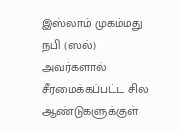இஸ்லாம் முகம்மது நபி (ஸல்) அவர்களால் சீரமைக்கப்பட்ட சில ஆண்டுகளுக்குள்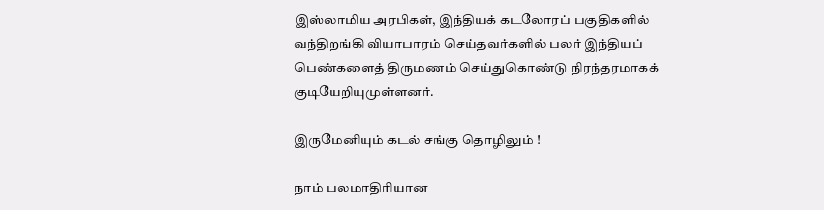இஸ்லாமிய அரபிகள், இந்தியக் கடலோரப் பகுதிகளில் வந்திறங்கி வியாபாரம் செய்தவர்களில் பலர் இந்தியப் பெண்களைத் திருமணம் செய்துகொண்டு நிரந்தரமாகக் குடியேறியுமுள்ளனர்.

இருமேனியும் கடல் சங்கு தொழிலும் !

நாம் பலமாதிரியான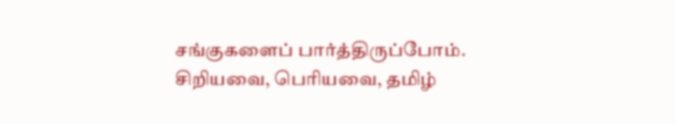சங்குகளைப் பார்த்திருப்போம். சிறியவை, பெரியவை, தமிழ்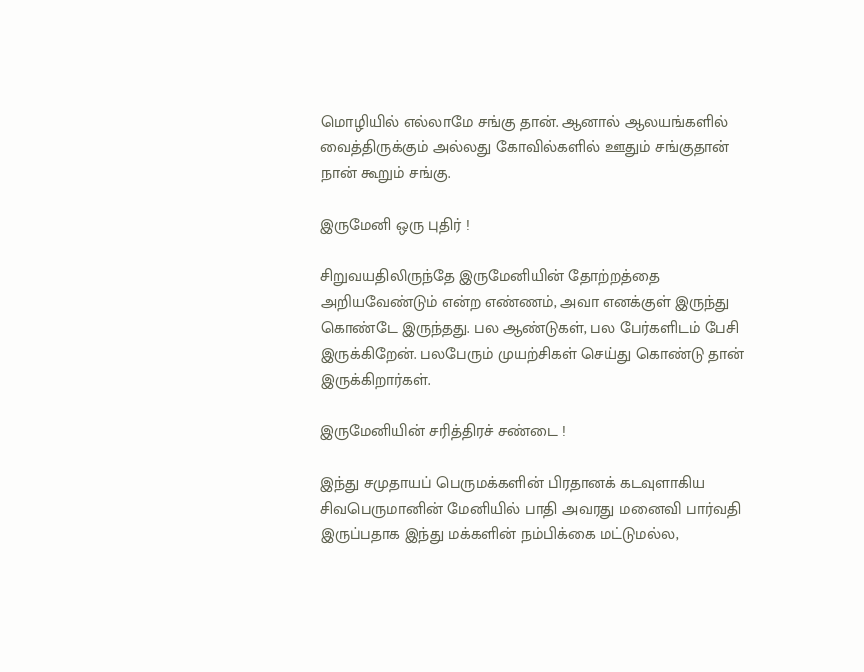மொழியில் எல்லாமே சங்கு தான். ஆனால் ஆலயங்களில் வைத்திருக்கும் அல்லது கோவில்களில் ஊதும் சங்குதான் நான் கூறும் சங்கு.

இருமேனி ஒரு புதிர் !

சிறுவயதிலிருந்தே இருமேனியின் தோற்றத்தை அறியவேண்டும் என்ற எண்ணம், அவா எனக்குள் இருந்து கொண்டே இருந்தது. பல ஆண்டுகள், பல பேர்களிடம் பேசி இருக்கிறேன். பலபேரும் முயற்சிகள் செய்து கொண்டு தான் இருக்கிறார்கள்.

இருமேனியின் சரித்திரச் சண்டை !

இந்து சமுதாயப் பெருமக்களின் பிரதானக் கடவுளாகிய சிவபெருமானின் மேனியில் பாதி அவரது மனைவி பார்வதி இருப்பதாக இந்து மக்களின் நம்பிக்கை மட்டுமல்ல,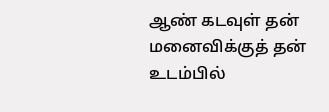ஆண் கடவுள் தன் மனைவிக்குத் தன் உடம்பில்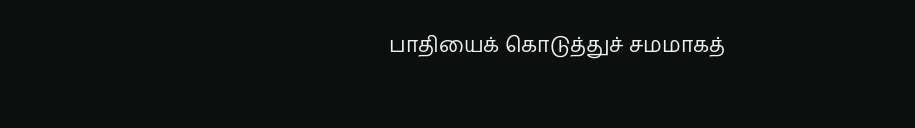பாதியைக் கொடுத்துச் சமமாகத்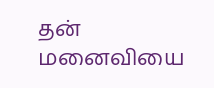தன் மனைவியை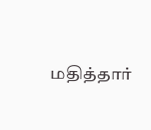மதித்தார்